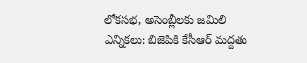లోకసభ, అసెంబ్లీలకు జమిలి ఎన్నికలు: బిజెపికి కేసీఆర్ మద్దతు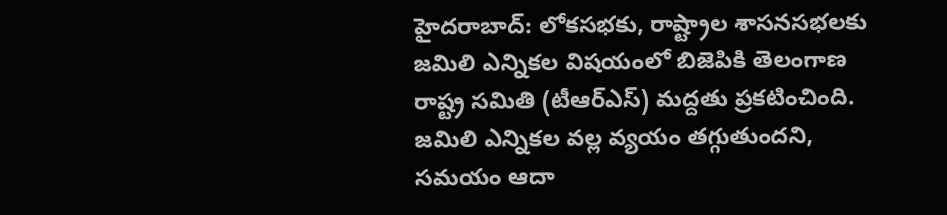హైదరాబాద్: లోకసభకు, రాష్ట్రాల శాసనసభలకు జమిలి ఎన్నికల విషయంలో బిజెపికి తెలంగాణ రాష్ట్ర సమితి (టీఆర్ఎస్) మద్దతు ప్రకటించింది. జమిలి ఎన్నికల వల్ల వ్యయం తగ్గుతుందని, సమయం ఆదా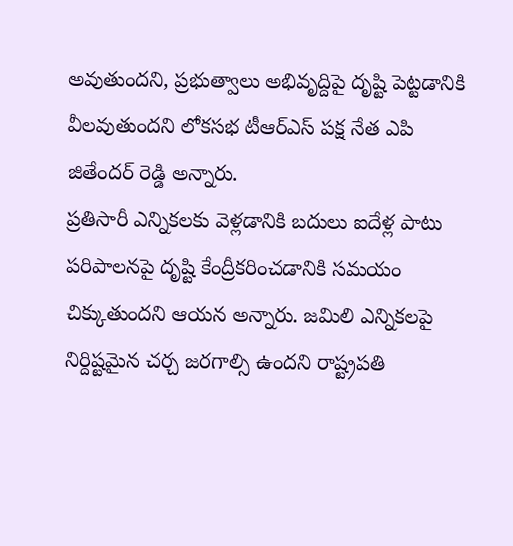అవుతుందని, ప్రభుత్వాలు అభివృద్దిపై దృష్టి పెట్టడానికి వీలవుతుందని లోకసభ టీఆర్ఎస్ పక్ష నేత ఎపి జితేందర్ రెడ్డి అన్నారు.
ప్రతిసారీ ఎన్నికలకు వెళ్లడానికి బదులు ఐదేళ్ల పాటు పరిపాలనపై దృష్టి కేంద్రీకరించడానికి సమయం చిక్కుతుందని ఆయన అన్నారు. జమిలి ఎన్నికలపై నిర్దిష్టమైన చర్చ జరగాల్సి ఉందని రాష్ట్రపతి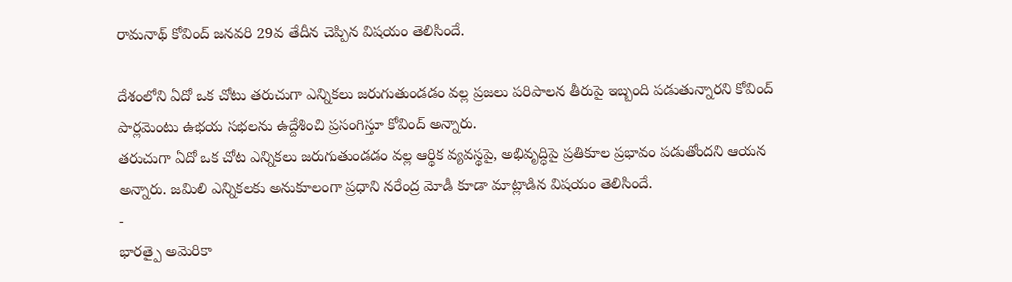రామనాథ్ కోవింద్ జనవరి 29వ తేదీన చెప్పిన విషయం తెలిసిందే.

దేశంలోని ఏదో ఒక చోటు తరుచుగా ఎన్నికలు జరుగుతుండడం వల్ల ప్రజలు పరిపాలన తీరుపై ఇబ్బంది పడుతున్నారని కోవింద్ పార్లమెంటు ఉభయ సభలను ఉద్దేశించి ప్రసంగిస్తూ కోవింద్ అన్నారు.
తరుచుగా ఏదో ఒక చోట ఎన్నికలు జరుగుతుండడం వల్ల ఆర్థిక వ్యవస్థపై, అభివృద్ధిపై ప్రతికూల ప్రభావం పడుతోందని ఆయన అన్నారు. జమిలి ఎన్నికలకు అనుకూలంగా ప్రధాని నరేంద్ర మోడీ కూడా మాట్లాడిన విషయం తెలిసిందే.
-
భారత్పై అమెరికా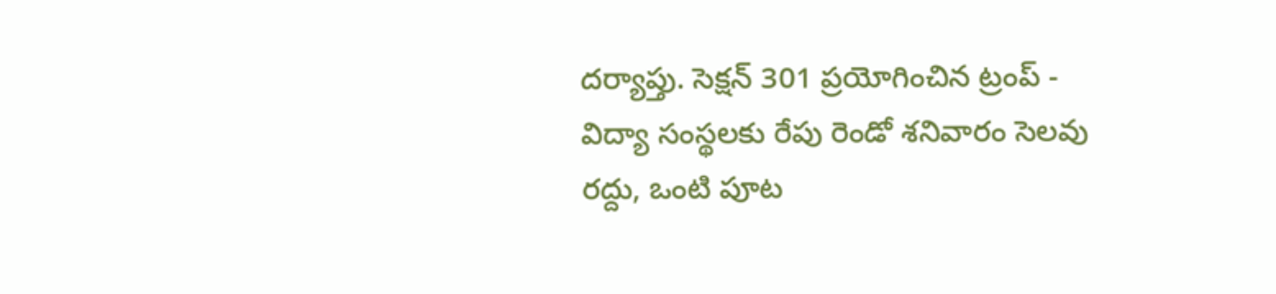దర్యాప్తు. సెక్షన్ 301 ప్రయోగించిన ట్రంప్ -
విద్యా సంస్థలకు రేపు రెండో శనివారం సెలవు రద్దు, ఒంటి పూట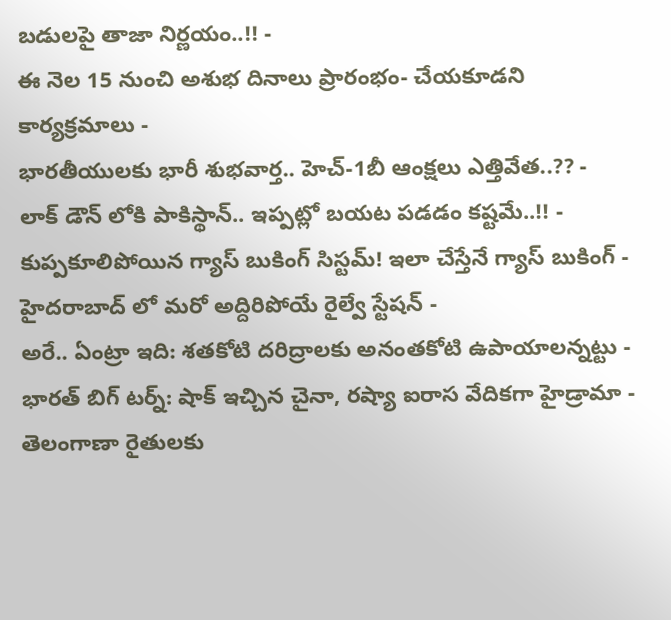బడులపై తాజా నిర్ణయం..!! -
ఈ నెల 15 నుంచి అశుభ దినాలు ప్రారంభం- చేయకూడని కార్యక్రమాలు -
భారతీయులకు భారీ శుభవార్త.. హెచ్-1బీ ఆంక్షలు ఎత్తివేత..?? -
లాక్ డౌన్ లోకి పాకిస్థాన్.. ఇప్పట్లో బయట పడడం కష్టమే..!! -
కుప్పకూలిపోయిన గ్యాస్ బుకింగ్ సిస్టమ్! ఇలా చేస్తేనే గ్యాస్ బుకింగ్ -
హైదరాబాద్ లో మరో అద్దిరిపోయే రైల్వే స్టేషన్ -
అరే.. ఏంట్రా ఇది: శతకోటి దరిద్రాలకు అనంతకోటి ఉపాయాలన్నట్టు -
భారత్ బిగ్ టర్న్: షాక్ ఇచ్చిన చైనా, రష్యా ఐరాస వేదికగా హైడ్రామా -
తెలంగాణా రైతులకు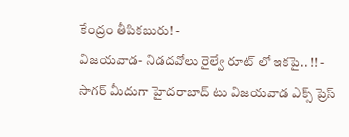కేంద్రం తీపికబురు! -
విజయవాడ- నిడదవోలు రైల్వే రూట్ లో ఇకపై.. !! -
సాగర్ మీదుగా హైదరాబాద్ టు విజయవాడ ఎక్స్ ప్రెస్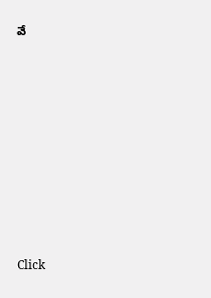వే












Click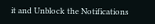it and Unblock the Notifications